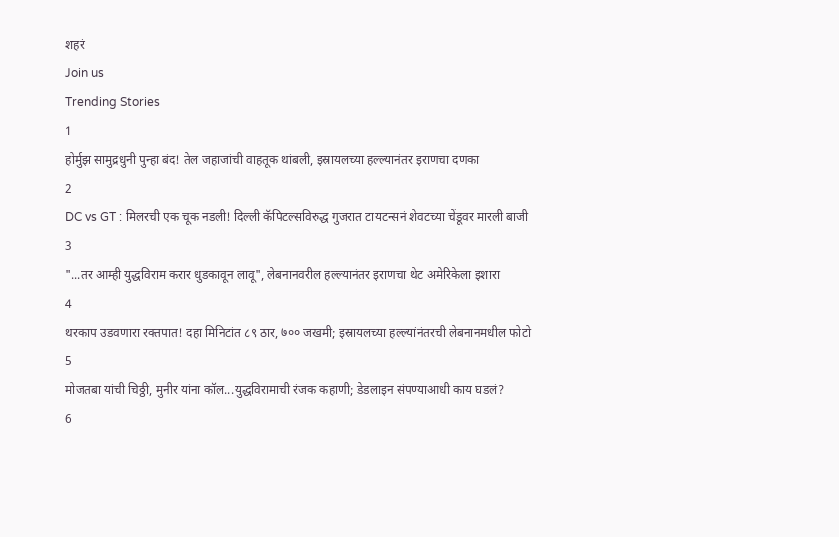शहरं
Join us
Trending Stories
1
होर्मुझ सामुद्रधुनी पुन्हा बंद! तेल जहाजांची वाहतूक थांबली, इस्रायलच्या हल्ल्यानंतर इराणचा दणका
2
DC vs GT : मिलरची एक चूक नडली! दिल्ली कॅपिटल्सविरुद्ध गुजरात टायटन्सनं शेवटच्या चेंडूवर मारली बाजी
3
"...तर आम्ही युद्धविराम करार धुडकावून लावू", लेबनानवरील हल्ल्यानंतर इराणचा थेट अमेरिकेला इशारा
4
थरकाप उडवणारा रक्तपात! दहा मिनिटांत ८९ ठार, ७०० जखमी; इस्रायलच्या हल्ल्यांनंतरची लेबनानमधील फोटो
5
मोजतबा यांची चिठ्ठी, मुनीर यांना कॉल...युद्धविरामाची रंजक कहाणी; डेडलाइन संपण्याआधी काय घडलं?
6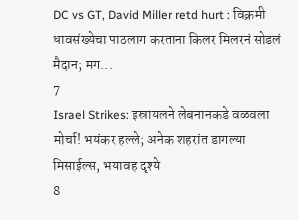DC vs GT, David Miller retd hurt : विक्रमी धावसंख्येचा पाठलाग करताना किलर मिलरनं सोडलं मैदान; मग...
7
Israel Strikes: इस्रायलने लेबनानकडे वळवला मोर्चा! भयंकर हल्ले; अनेक शहरांत डागल्या मिसाईल्स, भयावह दृश्ये
8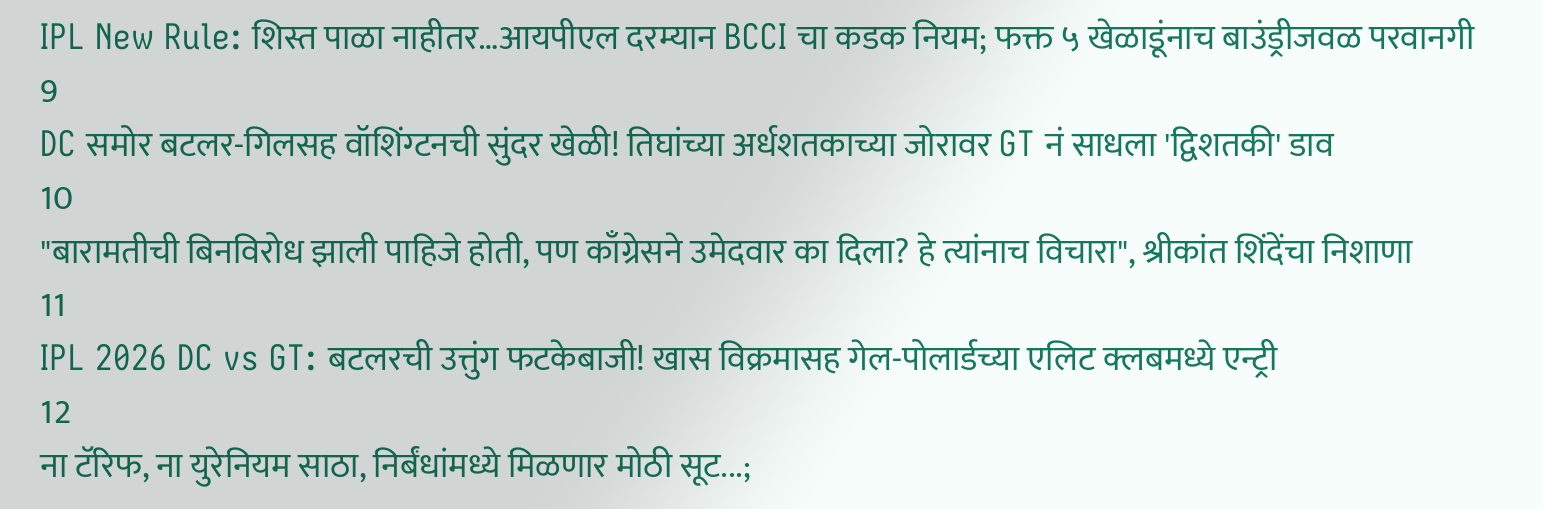IPL New Rule: शिस्त पाळा नाहीतर…आयपीएल दरम्यान BCCI चा कडक नियम; फक्त ५ खेळाडूंनाच बाउंड्रीजवळ परवानगी
9
DC समोर बटलर-गिलसह वॉशिंग्टनची सुंदर खेळी! तिघांच्या अर्धशतकाच्या जोरावर GT नं साधला 'द्विशतकी' डाव
10
"बारामतीची बिनविरोध झाली पाहिजे होती, पण काँग्रेसने उमेदवार का दिला? हे त्यांनाच विचारा", श्रीकांत शिंदेंचा निशाणा
11
IPL 2026 DC vs GT: बटलरची उत्तुंग फटकेबाजी! खास विक्रमासह गेल-पोलार्डच्या एलिट क्लबमध्ये एन्ट्री
12
ना टॅरिफ, ना युरेनियम साठा, निर्बंधांमध्ये मिळणार मोठी सूट...;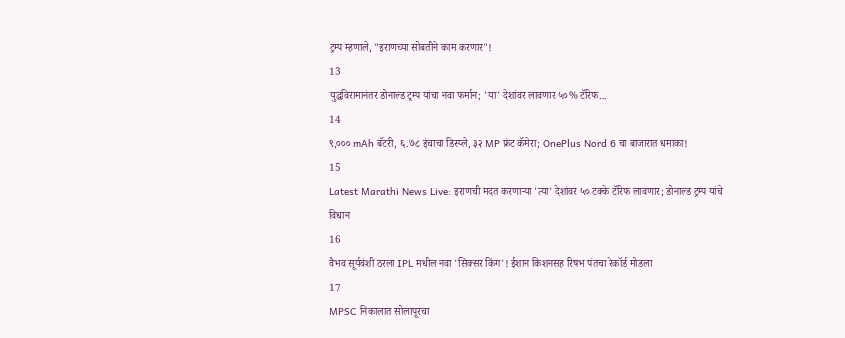ट्रम्प म्हणाले, "इराणच्या सोबतीने काम करणार"!
13
युद्धविरामानंतर डोनाल्ड ट्रम्प यांचा नवा फर्मान; 'या' देशांवर लावणार ५०% टॅरिफ...
14
९,००० mAh बॅटरी, ६.७८ इंचाचा डिस्प्ले, ३२ MP फ्रंट कॅमेरा; OnePlus Nord 6 चा बाजारात धमाका!
15
Latest Marathi News Live: इराणची मदत करणाऱ्या 'त्या' देशांवर ५० टक्के टॅरिफ लावणार; डोनाल्ड ट्रम्प यांचे विधान
16
वैभव सूर्यवंशी ठरला IPL मधील नवा 'सिक्सर किंग'! ईशान किशनसह रिषभ पंतचा रेकॉर्ड मोडला
17
MPSC निकालात सोलापूरचा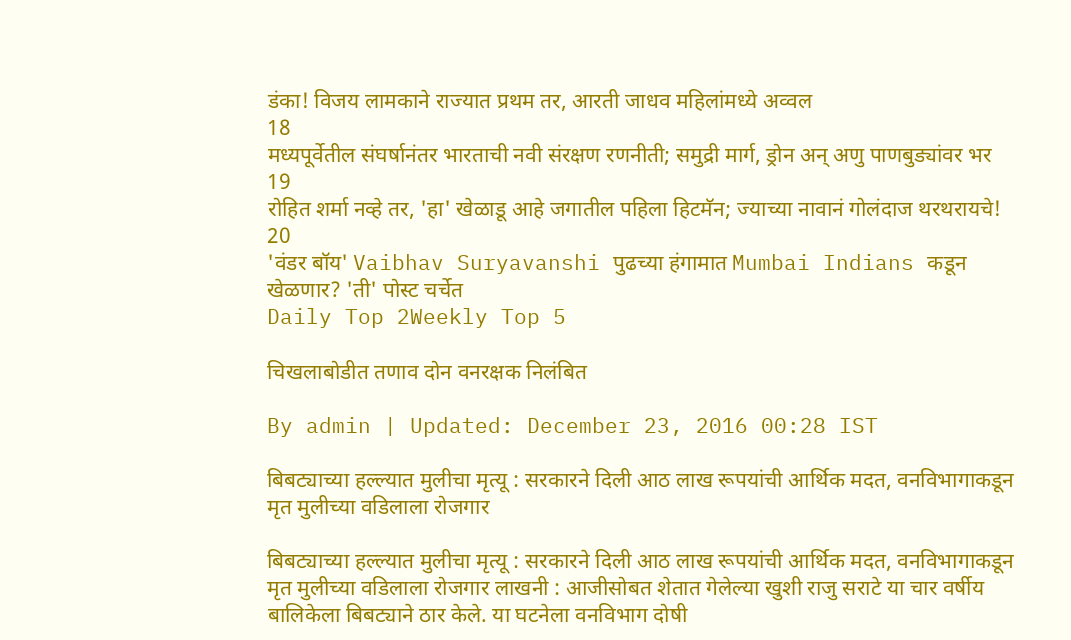डंका! विजय लामकाने राज्यात प्रथम तर, आरती जाधव महिलांमध्ये अव्वल
18
मध्यपूर्वेतील संघर्षानंतर भारताची नवी संरक्षण रणनीती; समुद्री मार्ग, ड्रोन अन् अणु पाणबुड्यांवर भर
19
रोहित शर्मा नव्हे तर, 'हा' खेळाडू आहे जगातील पहिला हिटमॅन; ज्याच्या नावानं गोलंदाज थरथरायचे!
20
'वंडर बॉय' Vaibhav Suryavanshi पुढच्या हंगामात Mumbai Indians कडून खेळणार? 'ती' पोस्ट चर्चेत
Daily Top 2Weekly Top 5

चिखलाबोडीत तणाव दोन वनरक्षक निलंबित

By admin | Updated: December 23, 2016 00:28 IST

बिबट्याच्या हल्ल्यात मुलीचा मृत्यू : सरकारने दिली आठ लाख रूपयांची आर्थिक मदत, वनविभागाकडून मृत मुलीच्या वडिलाला रोजगार

बिबट्याच्या हल्ल्यात मुलीचा मृत्यू : सरकारने दिली आठ लाख रूपयांची आर्थिक मदत, वनविभागाकडून मृत मुलीच्या वडिलाला रोजगार लाखनी : आजीसोबत शेतात गेलेल्या खुशी राजु सराटे या चार वर्षीय बालिकेला बिबट्याने ठार केले. या घटनेला वनविभाग दोषी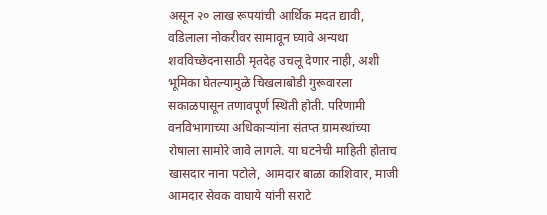असून २० लाख रूपयांची आर्थिक मदत द्यावी, वडिलाला नोकरीवर सामावून घ्यावे अन्यथा शवविच्छेदनासाठी मृतदेह उचलू देणार नाही, अशी भूमिका घेतल्यामुळे चिखलाबोडी गुरूवारला सकाळपासून तणावपूर्ण स्थिती होती. परिणामी वनविभागाच्या अधिकाऱ्यांना संतप्त ग्रामस्थांच्या रोषाला सामोरे जावे लागले. या घटनेची माहिती होताच खासदार नाना पटोले, आमदार बाळा काशिवार, माजी आमदार सेवक वाघाये यांनी सराटे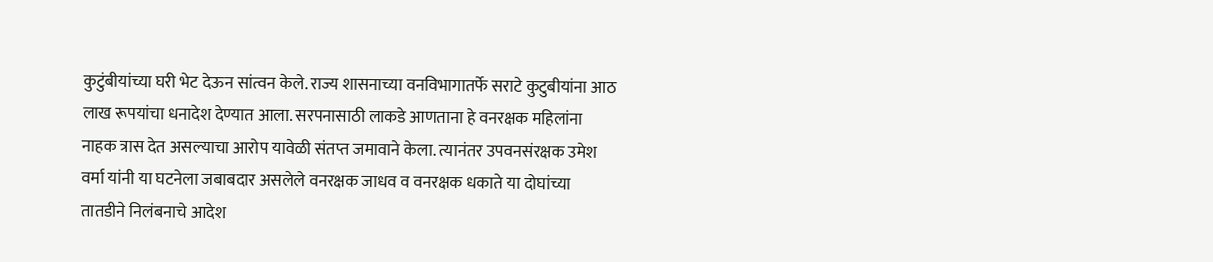कुटुंबीयांच्या घरी भेट देऊन सांत्वन केले. राज्य शासनाच्या वनविभागातर्फे सराटे कुटुबीयांना आठ लाख रूपयांचा धनादेश देण्यात आला. सरपनासाठी लाकडे आणताना हे वनरक्षक महिलांना नाहक त्रास देत असल्याचा आरोप यावेळी संतप्त जमावाने केला. त्यानंतर उपवनसंरक्षक उमेश वर्मा यांनी या घटनेला जबाबदार असलेले वनरक्षक जाधव व वनरक्षक धकाते या दोघांच्या तातडीने निलंबनाचे आदेश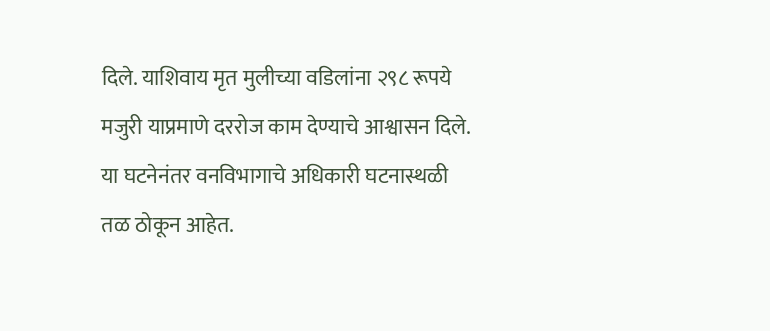दिले. याशिवाय मृत मुलीच्या वडिलांना २९८ रूपये मजुरी याप्रमाणे दररोज काम देण्याचे आश्वासन दिले. या घटनेनंतर वनविभागाचे अधिकारी घटनास्थळी तळ ठोकून आहेत.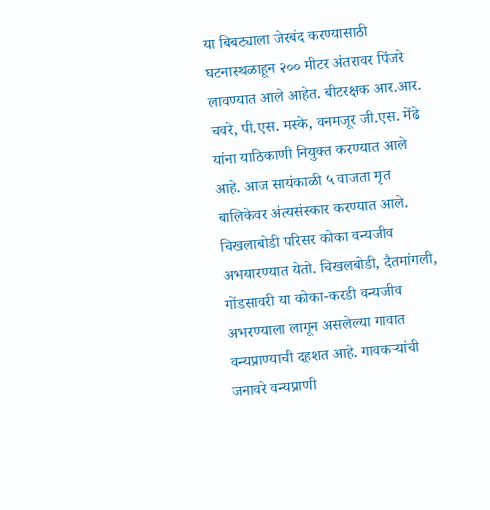या बिबट्याला जेरबंद करण्यासाठी घटनास्थळाहून २०० मीटर अंतरावर पिंजरे लावण्यात आले आहेत. बीटरक्षक आर.आर. चवरे, पी.एस. मस्के, वनमजूर जी.एस. मेंढे यांना याठिकाणी नियुक्त करण्यात आले आहे. आज सायंकाळी ५ वाजता मृत बालिकेवर अंत्यसंस्कार करण्यात आले. चिखलाबोडी परिसर कोका वन्यजीव अभयारण्यात येतो. चिखलबोडी, दैतमांगली, गोंडसावरी या कोका-करडी वन्यजीव अभरण्याला लागून असलेल्या गावात वन्यप्राण्याची दहशत आहे. गावकऱ्यांची जनावरे वन्यप्राणी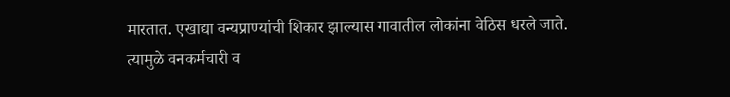मारतात. एखाद्या वन्यप्राण्यांची शिकार झाल्यास गावातील लोकांना वेठिस धरले जाते. त्यामुळे वनकर्मचारी व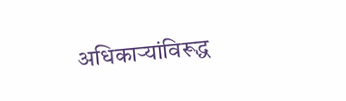अधिकाऱ्यांविरूद्ध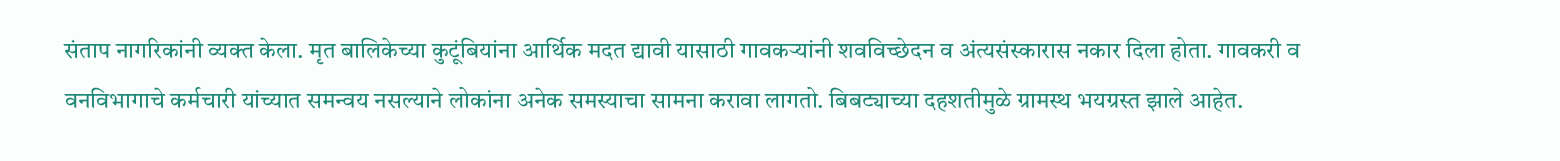संताप नागरिकांनी व्यक्त केला. मृत बालिकेच्या कुटूंबियांना आर्थिक मदत द्यावी यासाठी गावकऱ्यांनी शवविच्छेदन व अंत्यसंस्कारास नकार दिला होता. गावकरी व वनविभागाचे कर्मचारी यांच्यात समन्वय नसल्याने लोकांना अनेक समस्याचा सामना करावा लागतो. बिबट्याच्या दहशतीमुळे ग्रामस्थ भयग्रस्त झाले आहेत.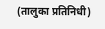(तालुका प्रतिनिधी)